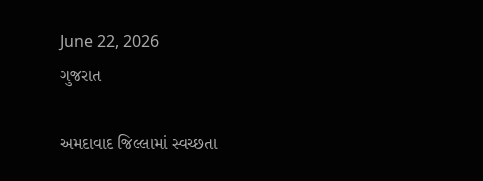June 22, 2026
ગુજરાત

અમદાવાદ જિલ્લામાં સ્વચ્છતા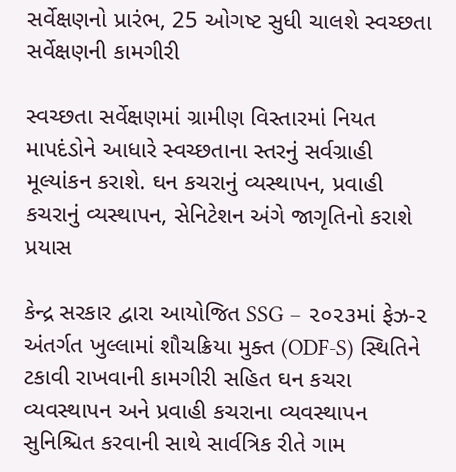સર્વેક્ષણનો પ્રારંભ, 25 ઓગષ્ટ સુધી ચાલશે સ્વચ્છતા સર્વેક્ષણની કામગીરી

સ્વચ્છતા સર્વેક્ષણમાં ગ્રામીણ વિસ્તારમાં નિયત માપદંડોને આધારે સ્વચ્છતાના સ્તરનું સર્વગ્રાહી મૂલ્યાંકન કરાશે. ઘન કચરાનું વ્યસ્થાપન, પ્રવાહી કચરાનું વ્યસ્થાપન, સેનિટેશન અંગે જાગૃતિનો કરાશે પ્રયાસ

કેન્દ્ર સરકાર દ્વારા આયોજિત SSG – ૨૦૨૩માં ફેઝ-૨ અંતર્ગત ખુલ્લામાં શૌચક્રિયા મુક્ત (ODF-S) સ્થિતિને ટકાવી રાખવાની કામગીરી સહિત ઘન કચરા વ્યવસ્થાપન અને પ્રવાહી કચરાના વ્યવસ્થાપન સુનિશ્ચિત કરવાની સાથે સાર્વત્રિક રીતે ગામ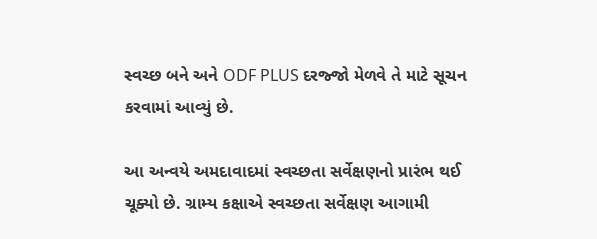સ્વચ્છ બને અને ODF PLUS દરજ્જો મેળવે તે માટે સૂચન કરવામાં આવ્યું છે.

આ અન્વયે અમદાવાદમાં સ્વચ્છતા સર્વેક્ષણનો પ્રારંભ થઈ ચૂક્યો છે. ગ્રામ્ય કક્ષાએ સ્વચ્છતા સર્વેક્ષણ આગામી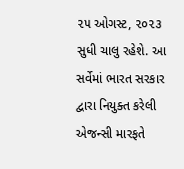૨૫ ઓગસ્ટ, ૨૦૨૩ સુધી ચાલુ રહેશે. આ સર્વેમાં ભારત સરકાર દ્વારા નિયુક્ત કરેલી એજન્સી મારફતે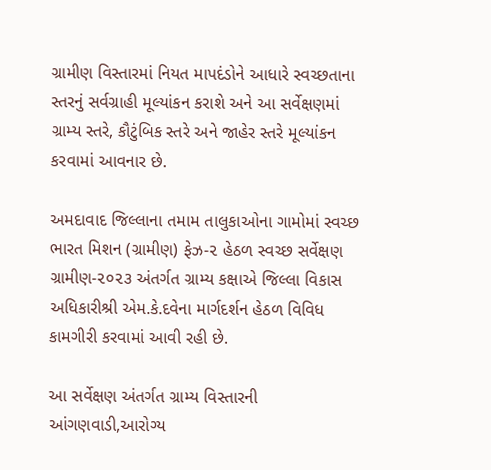ગ્રામીણ વિસ્તારમાં નિયત માપદંડોને આધારે સ્વચ્છતાના સ્તરનું સર્વગ્રાહી મૂલ્યાંકન કરાશે અને આ સર્વેક્ષણમાં ગ્રામ્ય સ્તરે, કૌટુંબિક સ્તરે અને જાહેર સ્તરે મૂલ્યાંકન કરવામાં આવનાર છે.

અમદાવાદ જિલ્લાના તમામ તાલુકાઓના ગામોમાં સ્વચ્છ ભારત મિશન (ગ્રામીણ) ફેઝ-૨ હેઠળ સ્વચ્છ સર્વેક્ષણ ગ્રામીણ-૨૦૨૩ અંતર્ગત ગ્રામ્ય કક્ષાએ જિલ્લા વિકાસ અધિકારીશ્રી એમ.કે.દવેના માર્ગદર્શન હેઠળ વિવિધ કામગીરી કરવામાં આવી રહી છે.

આ સર્વેક્ષણ અંતર્ગત ગ્રામ્ય વિસ્તારની આંગણવાડી,આરોગ્ય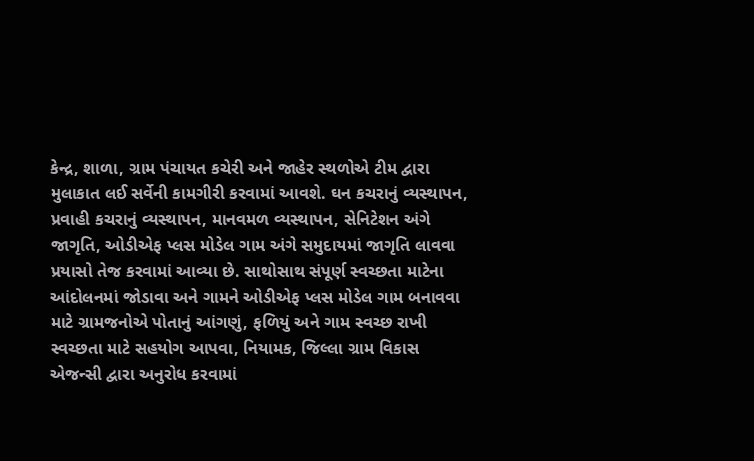કેન્દ્ર, શાળા, ગ્રામ પંચાયત કચેરી અને જાહેર સ્થળોએ ટીમ દ્વારા મુલાકાત લઈ સર્વેની કામગીરી કરવામાં આવશે. ઘન કચરાનું વ્યસ્થાપન, પ્રવાહી કચરાનું વ્યસ્થાપન, માનવમળ વ્યસ્થાપન, સેનિટેશન અંગે જાગૃતિ, ઓડીએફ પ્લસ મોડેલ ગામ અંગે સમુદાયમાં જાગૃતિ લાવવા પ્રયાસો તેજ કરવામાં આવ્યા છે. સાથોસાથ સંપૂર્ણ સ્વચ્છતા માટેના આંદોલનમાં જોડાવા અને ગામને ઓડીએફ પ્લસ મોડેલ ગામ બનાવવા માટે ગ્રામજનોએ પોતાનું આંગણું, ફળિયું અને ગામ સ્વચ્છ રાખી સ્વચ્છતા માટે સહયોગ આપવા, નિયામક, જિલ્લા ગ્રામ વિકાસ એજન્સી દ્વારા અનુરોધ કરવામાં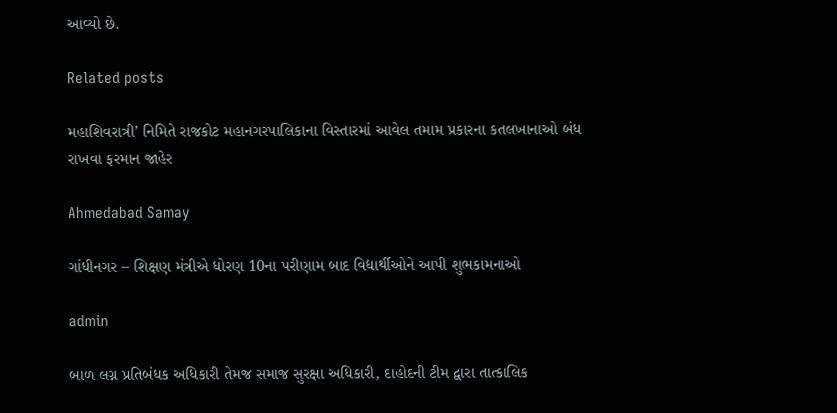આવ્યો છે.

Related posts

મહાશિવરાત્રી’ નિમિતે રાજકોટ મહાનગરપાલિકાના વિસ્‍તારમાં આવેલ તમામ પ્રકારના કતલખાનાઓ બંધ રાખવા ફરમાન જાહેર

Ahmedabad Samay

ગાંધીનગર – શિક્ષણ મંત્રીએ ધોરણ 10ના પરીણામ બાદ વિદ્યાર્થીઓને આપી શુભકામનાઓ

admin

બાળ લગ્ન પ્રતિબંધક અધિકારી તેમજ સમાજ સુરક્ષા અધિકારી, દાહોદની ટીમ દ્વારા તાત્કાલિક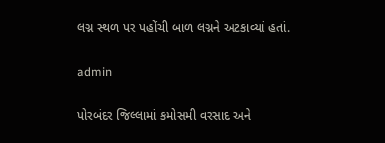લગ્ન સ્થળ પર પહોંચી બાળ લગ્નને અટકાવ્યાં હતાં.

admin

પોરબંદર જિલ્લામાં કમોસમી વરસાદ અને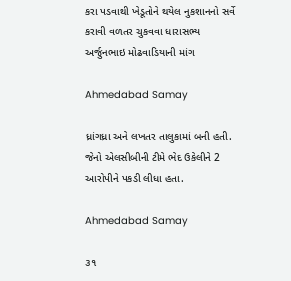કરા પડવાથી ખેડૂતોને થયેલ નુકશાનનો સર્વે કરાવી વળતર ચુકવવા ધારાસભ્ય અર્જુનભાઇ મોઢવાડિયાની માંગ

Ahmedabad Samay

ધ્રાંગધ્રા અને લખતર તાલુકામાં બની હતી. જેનો એલસીબીની ટીમે ભેદ ઉકેલીને 2 આરોપીને પકડી લીધા હતા.

Ahmedabad Samay

૩૧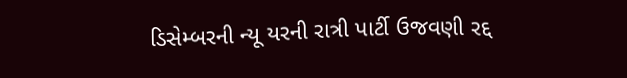ડિસેમ્બરની ન્યૂ યરની રાત્રી પાર્ટી ઉજવણી રદ્દ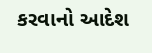કરવાનો આદેશ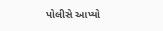પોલીસે આપ્યો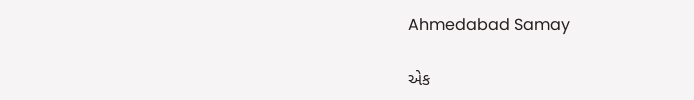Ahmedabad Samay

એક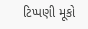ટિપ્પણી મૂકો